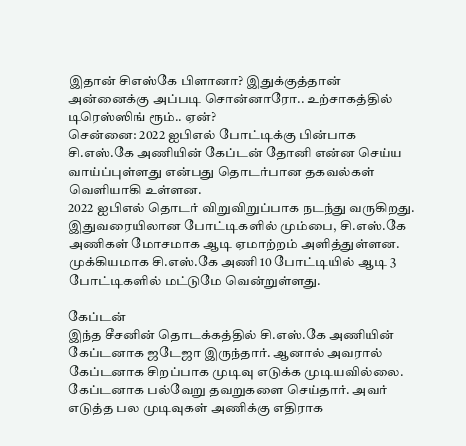இதான் சிஎஸ்கே பிளானா? இதுக்குத்தான் அன்னைக்கு அப்படி சொன்னாரோ.. உற்சாகத்தில் டிரெஸ்ஸிங் ரூம்.. ஏன்?
சென்னை: 2022 ஐபிஎல் போட்டிக்கு பின்பாக சி.எஸ்.கே அணியின் கேப்டன் தோனி என்ன செய்ய வாய்ப்புள்ளது என்பது தொடர்பான தகவல்கள் வெளியாகி உள்ளன.
2022 ஐபிஎல் தொடர் விறுவிறுப்பாக நடந்து வருகிறது. இதுவரையிலான போட்டிகளில் மும்பை, சி.எஸ்.கே அணிகள் மோசமாக ஆடி ஏமாற்றம் அளித்துள்ளன.
முக்கியமாக சி.எஸ்.கே அணி 10 போட்டியில் ஆடி 3 போட்டிகளில் மட்டுமே வென்றுள்ளது.

கேப்டன்
இந்த சீசனின் தொடக்கத்தில் சி.எஸ்.கே அணியின் கேப்டனாக ஜடேஜா இருந்தார். ஆனால் அவரால் கேப்டனாக சிறப்பாக முடிவு எடுக்க முடியவில்லை. கேப்டனாக பல்வேறு தவறுகளை செய்தார். அவர் எடுத்த பல முடிவுகள் அணிக்கு எதிராக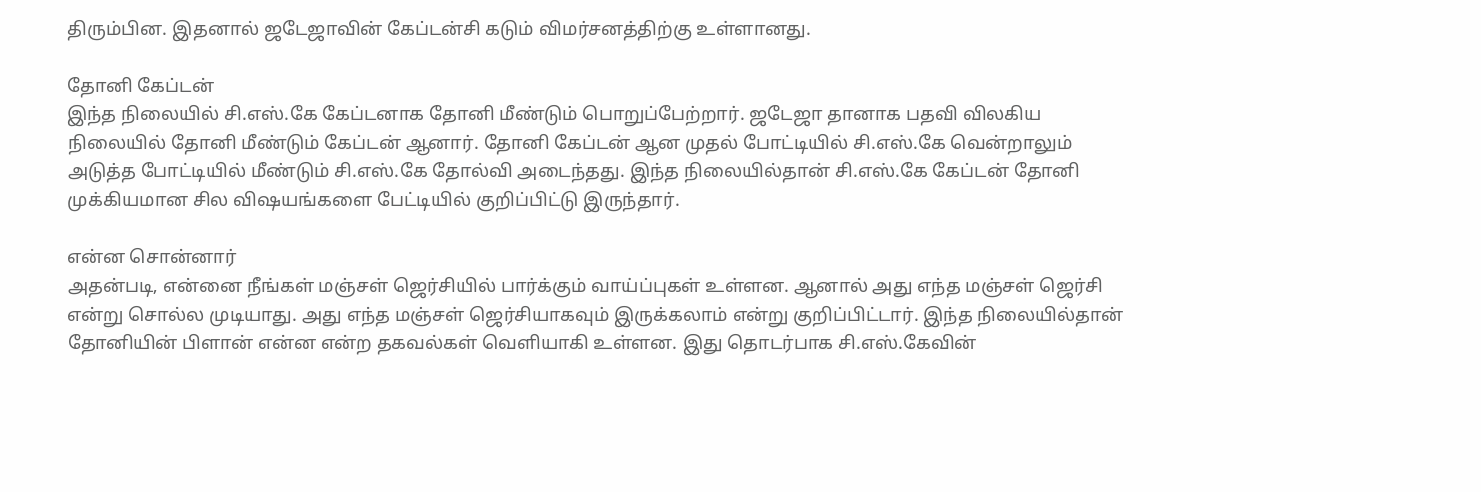திரும்பின. இதனால் ஜடேஜாவின் கேப்டன்சி கடும் விமர்சனத்திற்கு உள்ளானது.

தோனி கேப்டன்
இந்த நிலையில் சி.எஸ்.கே கேப்டனாக தோனி மீண்டும் பொறுப்பேற்றார். ஜடேஜா தானாக பதவி விலகிய நிலையில் தோனி மீண்டும் கேப்டன் ஆனார். தோனி கேப்டன் ஆன முதல் போட்டியில் சி.எஸ்.கே வென்றாலும் அடுத்த போட்டியில் மீண்டும் சி.எஸ்.கே தோல்வி அடைந்தது. இந்த நிலையில்தான் சி.எஸ்.கே கேப்டன் தோனி முக்கியமான சில விஷயங்களை பேட்டியில் குறிப்பிட்டு இருந்தார்.

என்ன சொன்னார்
அதன்படி, என்னை நீங்கள் மஞ்சள் ஜெர்சியில் பார்க்கும் வாய்ப்புகள் உள்ளன. ஆனால் அது எந்த மஞ்சள் ஜெர்சி என்று சொல்ல முடியாது. அது எந்த மஞ்சள் ஜெர்சியாகவும் இருக்கலாம் என்று குறிப்பிட்டார். இந்த நிலையில்தான் தோனியின் பிளான் என்ன என்ற தகவல்கள் வெளியாகி உள்ளன. இது தொடர்பாக சி.எஸ்.கேவின்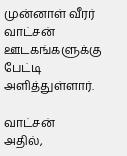முன்னாள் வீரர் வாட்சன் ஊடகங்களுக்கு பேட்டி அளித்துள்ளார்.

வாட்சன்
அதில்,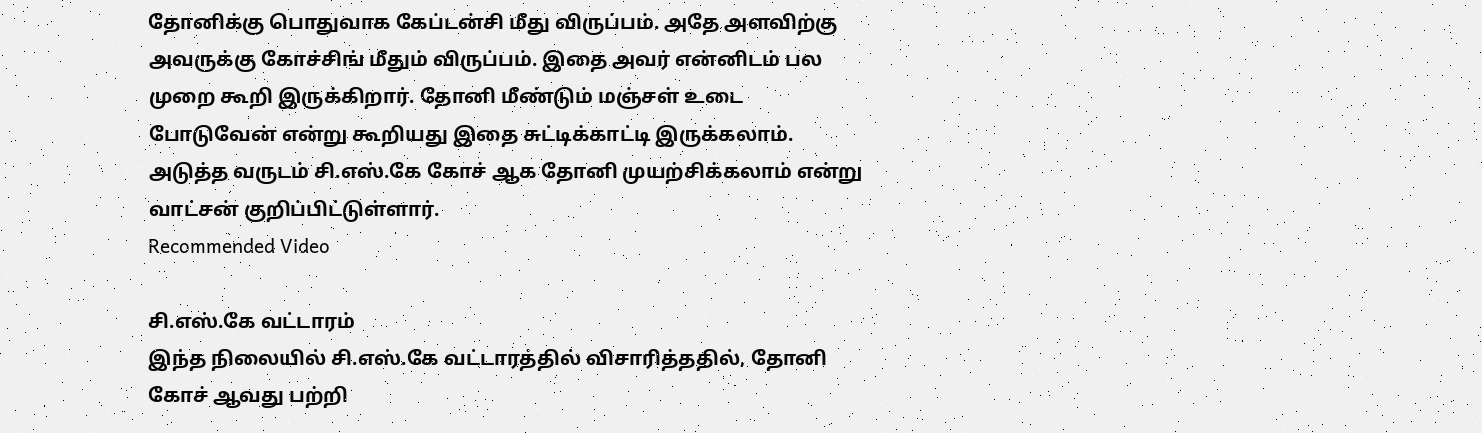தோனிக்கு பொதுவாக கேப்டன்சி மீது விருப்பம். அதே அளவிற்கு அவருக்கு கோச்சிங் மீதும் விருப்பம். இதை அவர் என்னிடம் பல முறை கூறி இருக்கிறார். தோனி மீண்டும் மஞ்சள் உடை போடுவேன் என்று கூறியது இதை சுட்டிக்காட்டி இருக்கலாம். அடுத்த வருடம் சி.எஸ்.கே கோச் ஆக தோனி முயற்சிக்கலாம் என்று வாட்சன் குறிப்பிட்டுள்ளார்.
Recommended Video

சி.எஸ்.கே வட்டாரம்
இந்த நிலையில் சி.எஸ்.கே வட்டாரத்தில் விசாரித்ததில், தோனி கோச் ஆவது பற்றி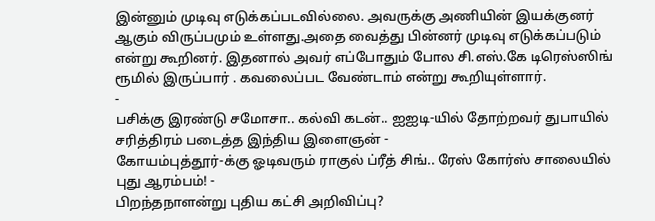இன்னும் முடிவு எடுக்கப்படவில்லை. அவருக்கு அணியின் இயக்குனர் ஆகும் விருப்பமும் உள்ளது.அதை வைத்து பின்னர் முடிவு எடுக்கப்படும் என்று கூறினர். இதனால் அவர் எப்போதும் போல சி.எஸ்.கே டிரெஸ்ஸிங் ரூமில் இருப்பார் . கவலைப்பட வேண்டாம் என்று கூறியுள்ளார்.
-
பசிக்கு இரண்டு சமோசா.. கல்வி கடன்.. ஐஐடி-யில் தோற்றவர் துபாயில் சரித்திரம் படைத்த இந்திய இளைஞன் -
கோயம்புத்தூர்-க்கு ஓடிவரும் ராகுல் ப்ரீத் சிங்.. ரேஸ் கோர்ஸ் சாலையில் புது ஆரம்பம்! -
பிறந்தநாளன்று புதிய கட்சி அறிவிப்பு?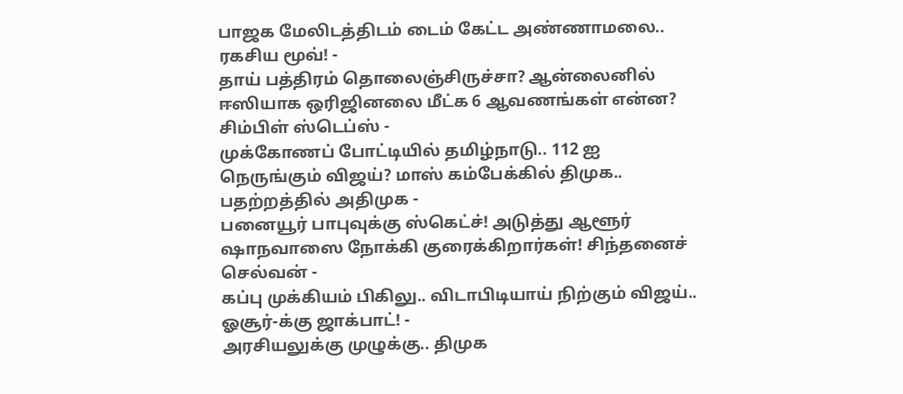பாஜக மேலிடத்திடம் டைம் கேட்ட அண்ணாமலை.. ரகசிய மூவ்! -
தாய் பத்திரம் தொலைஞ்சிருச்சா? ஆன்லைனில் ஈஸியாக ஒரிஜினலை மீட்க 6 ஆவணங்கள் என்ன? சிம்பிள் ஸ்டெப்ஸ் -
முக்கோணப் போட்டியில் தமிழ்நாடு.. 112 ஐ நெருங்கும் விஜய்? மாஸ் கம்பேக்கில் திமுக.. பதற்றத்தில் அதிமுக -
பனையூர் பாபுவுக்கு ஸ்கெட்ச்! அடுத்து ஆளூர் ஷாநவாஸை நோக்கி குரைக்கிறார்கள்! சிந்தனைச் செல்வன் -
கப்பு முக்கியம் பிகிலு.. விடாபிடியாய் நிற்கும் விஜய்.. ஓசூர்-க்கு ஜாக்பாட்! -
அரசியலுக்கு முழுக்கு.. திமுக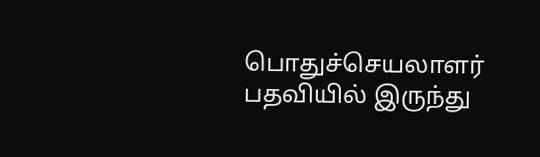பொதுச்செயலாளர் பதவியில் இருந்து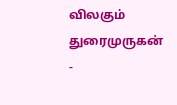விலகும் துரைமுருகன் -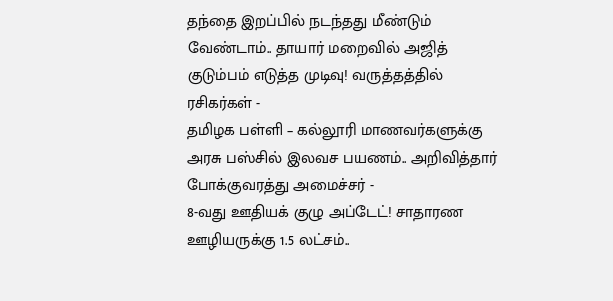தந்தை இறப்பில் நடந்தது மீண்டும் வேண்டாம்.. தாயார் மறைவில் அஜித் குடும்பம் எடுத்த முடிவு! வருத்தத்தில் ரசிகர்கள் -
தமிழக பள்ளி – கல்லூரி மாணவர்களுக்கு அரசு பஸ்சில் இலவச பயணம்.. அறிவித்தார் போக்குவரத்து அமைச்சர் -
8-வது ஊதியக் குழு அப்டேட்! சாதாரண ஊழியருக்கு 1.5 லட்சம்..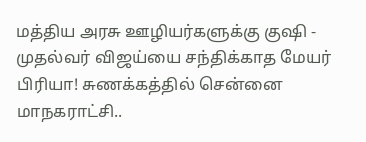மத்திய அரசு ஊழியர்களுக்கு குஷி -
முதல்வர் விஜய்யை சந்திக்காத மேயர் பிரியா! சுணக்கத்தில் சென்னை மாநகராட்சி..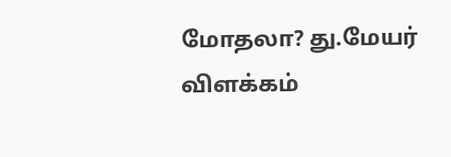மோதலா? து.மேயர் விளக்கம்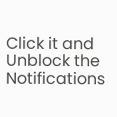Click it and Unblock the Notifications